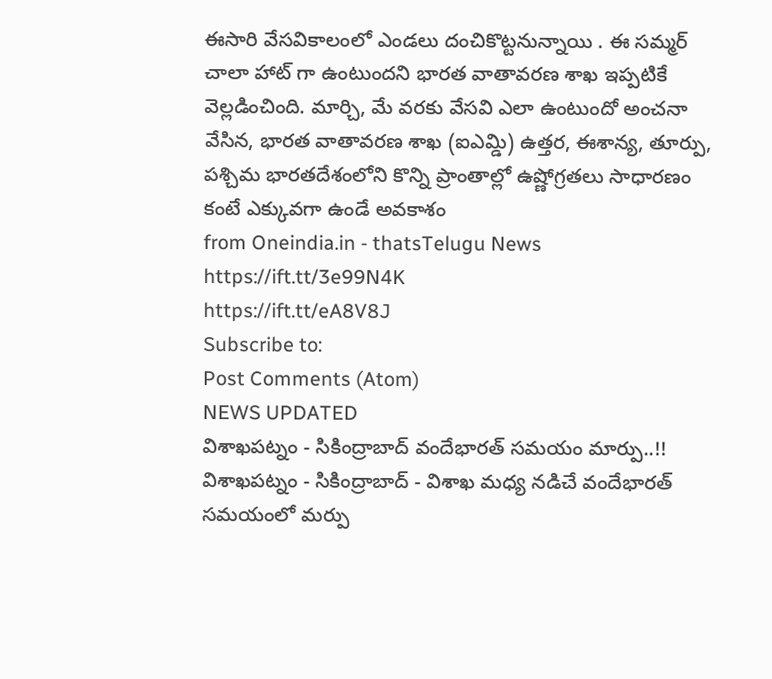ఈసారి వేసవికాలంలో ఎండలు దంచికొట్టనున్నాయి . ఈ సమ్మర్ చాలా హాట్ గా ఉంటుందని భారత వాతావరణ శాఖ ఇప్పటికే వెల్లడించింది. మార్చి, మే వరకు వేసవి ఎలా ఉంటుందో అంచనా వేసిన, భారత వాతావరణ శాఖ (ఐఎమ్డి) ఉత్తర, ఈశాన్య, తూర్పు, పశ్చిమ భారతదేశంలోని కొన్ని ప్రాంతాల్లో ఉష్ణోగ్రతలు సాధారణం కంటే ఎక్కువగా ఉండే అవకాశం
from Oneindia.in - thatsTelugu News https://ift.tt/3e99N4K
https://ift.tt/eA8V8J
Subscribe to:
Post Comments (Atom)
NEWS UPDATED
విశాఖపట్నం - సికింద్రాబాద్ వందేభారత్ సమయం మార్పు..!!
విశాఖపట్నం - సికింద్రాబాద్ - విశాఖ మధ్య నడిచే వందేభారత్ సమయంలో మర్పు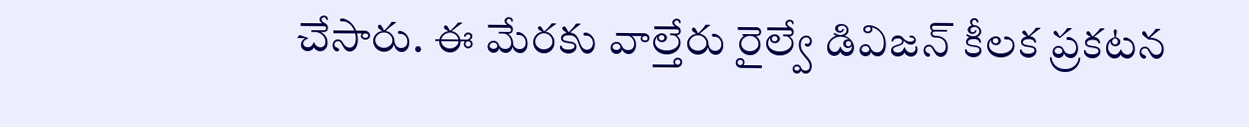చేసారు. ఈ మేరకు వాల్తేరు రైల్వే డివిజన్ కీలక ప్రకటన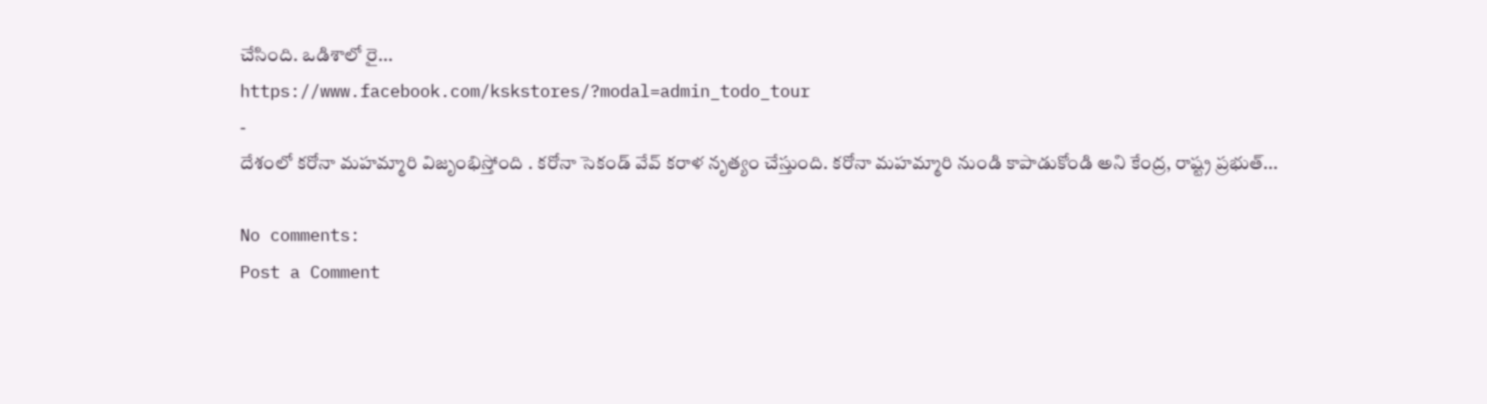చేసింది. ఒడిశాలో రై...
https://www.facebook.com/kskstores/?modal=admin_todo_tour
-
దేశంలో కరోనా మహమ్మారి విజృంభిస్తోంది . కరోనా సెకండ్ వేవ్ కరాళ నృత్యం చేస్తుంది. కరోనా మహమ్మారి నుండి కాపాడుకోండి అని కేంద్ర, రాష్ట్ర ప్రభుత్...

No comments:
Post a Comment